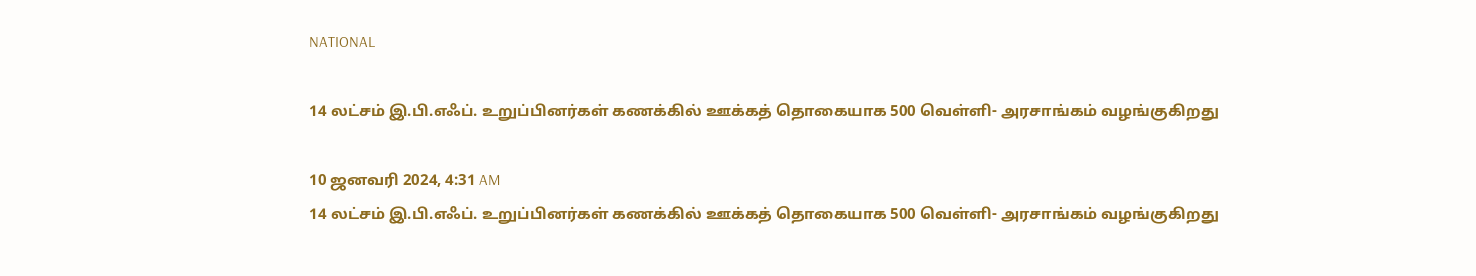NATIONAL

14 லட்சம் இ.பி.எஃப். உறுப்பினர்கள் கணக்கில் ஊக்கத் தொகையாக 500 வெள்ளி- அரசாங்கம் வழங்குகிறது

10 ஜனவரி 2024, 4:31 AM
14 லட்சம் இ.பி.எஃப். உறுப்பினர்கள் கணக்கில் ஊக்கத் தொகையாக 500 வெள்ளி- அரசாங்கம் வழங்குகிறது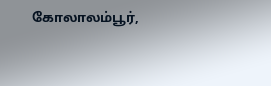கோலாலம்பூர்,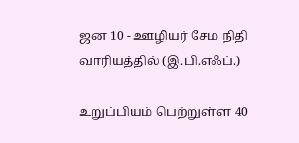ஜன 10 - ஊழியர் சேம நிதி வாரியத்தில் (இ.பி.எஃப்.)

உறுப்பியம் பெற்றுள்ள 40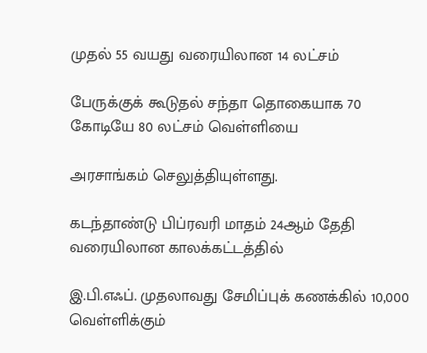முதல் 55 வயது வரையிலான 14 லட்சம்

பேருக்குக் கூடுதல் சந்தா தொகையாக 70 கோடியே 80 லட்சம் வெள்ளியை

அரசாங்கம் செலுத்தியுள்ளது.

கடந்தாண்டு பிப்ரவரி மாதம் 24ஆம் தேதி வரையிலான காலக்கட்டத்தில்

இ.பி.எஃப். முதலாவது சேமிப்புக் கணக்கில் 10,000 வெள்ளிக்கும்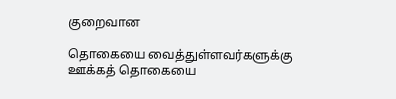குறைவான

தொகையை வைத்துள்ளவர்களுக்கு ஊக்கத் தொகையை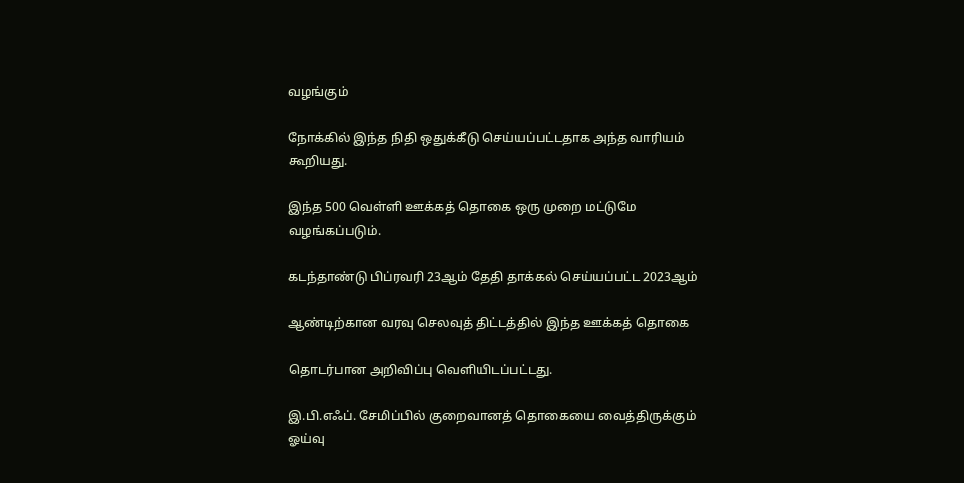வழங்கும்

நோக்கில் இந்த நிதி ஒதுக்கீடு செய்யப்பட்டதாக அந்த வாரியம் கூறியது.

இந்த 500 வெள்ளி ஊக்கத் தொகை ஒரு முறை மட்டுமே வழங்கப்படும்.

கடந்தாண்டு பிப்ரவரி 23ஆம் தேதி தாக்கல் செய்யப்பட்ட 2023ஆம்

ஆண்டிற்கான வரவு செலவுத் திட்டத்தில் இந்த ஊக்கத் தொகை

தொடர்பான அறிவிப்பு வெளியிடப்பட்டது.

இ.பி.எஃப். சேமிப்பில் குறைவானத் தொகையை வைத்திருக்கும் ஓய்வு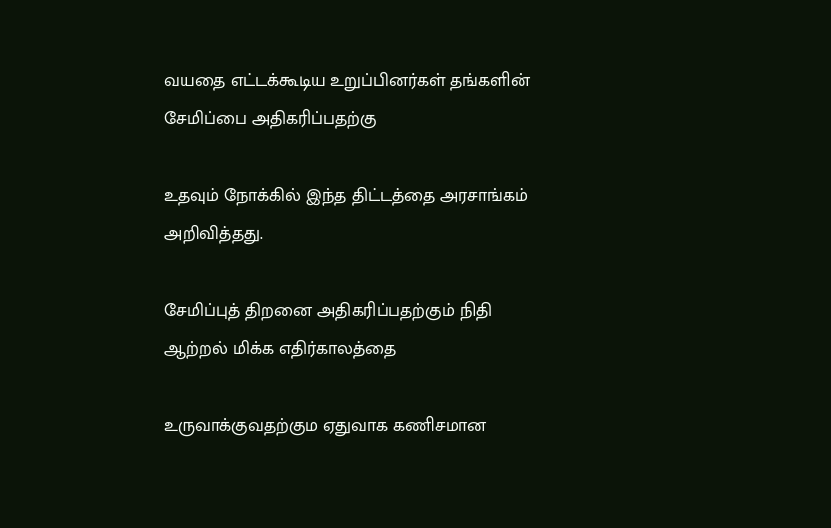வயதை எட்டக்கூடிய உறுப்பினர்கள் தங்களின் சேமிப்பை அதிகரிப்பதற்கு

உதவும் நோக்கில் இந்த திட்டத்தை அரசாங்கம் அறிவித்தது.

சேமிப்புத் திறனை அதிகரிப்பதற்கும் நிதி ஆற்றல் மிக்க எதிர்காலத்தை

உருவாக்குவதற்கும ஏதுவாக கணிசமான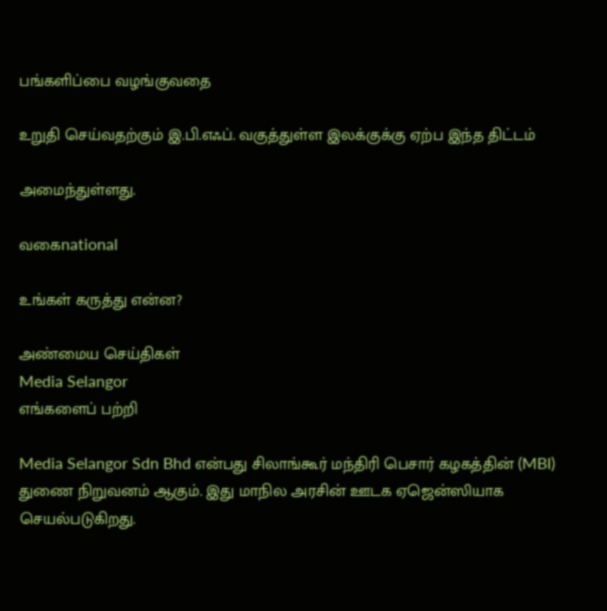பங்களிப்பை வழங்குவதை

உறுதி செய்வதற்கும் இ.பி.எஃப். வகுத்துள்ள இலக்குக்கு ஏற்ப இந்த திட்டம்

அமைந்துள்ளது.

வகைnational

உங்கள் கருத்து என்ன?

அண்மைய செய்திகள்
Media Selangor
எங்களைப் பற்றி

Media Selangor Sdn Bhd என்பது சிலாங்கூர் மந்திரி பெசார் கழகத்தின் (MBI) துணை நிறுவனம் ஆகும். இது மாநில அரசின் ஊடக ஏஜென்ஸியாக செயல்படுகிறது.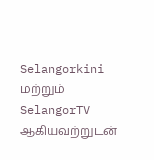Selangorkini மற்றும் SelangorTV ஆகியவற்றுடன்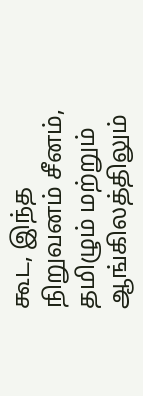கூட, இந்த நிறுவனம் சீனம், தமிழும் மற்றும் ஆங்கிலத்திலும்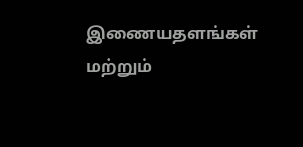இணையதளங்கள் மற்றும்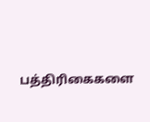பத்திரிகைகளை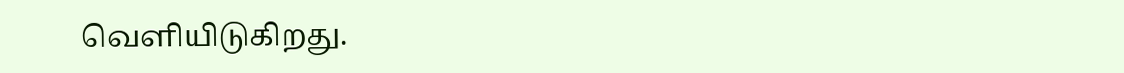வெளியிடுகிறது.